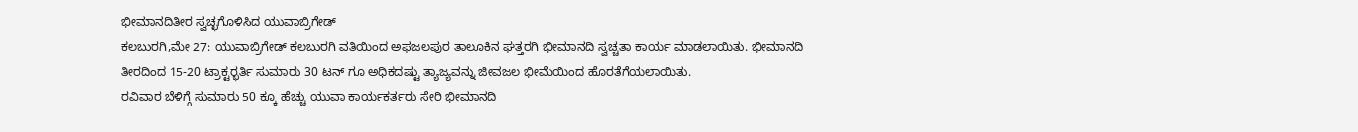ಭೀಮಾನದಿತೀರ ಸ್ವಚ್ಛಗೊಳಿಸಿದ ಯುವಾಬ್ರಿಗೇಡ್
ಕಲಬುರಗಿ,ಮೇ 27: ಯುವಾಬ್ರಿಗೇಡ್ ಕಲಬುರಗಿ ವತಿಯಿಂದ ಅಫಜಲಪುರ ತಾಲೂಕಿನ ಘತ್ತರಗಿ ಭೀಮಾನದಿ ಸ್ವಚ್ಚತಾ ಕಾರ್ಯ ಮಾಡಲಾಯಿತು. ಭೀಮಾನದಿ ತೀರದಿಂದ 15-20 ಟ್ರಾಕ್ಟರ್‍ಭರ್ತಿ ಸುಮಾರು 30 ಟನ್ ಗೂ ಅಧಿಕದಷ್ಟು ತ್ಯಾಜ್ಯವನ್ನು ಜೀವಜಲ ಭೀಮೆಯಿಂದ ಹೊರತೆಗೆಯಲಾಯಿತು.
ರವಿವಾರ ಬೆಳಿಗ್ಗೆ ಸುಮಾರು 50 ಕ್ಕೂ ಹೆಚ್ಚು ಯುವಾ ಕಾರ್ಯಕರ್ತರು ಸೇರಿ ಭೀಮಾನದಿ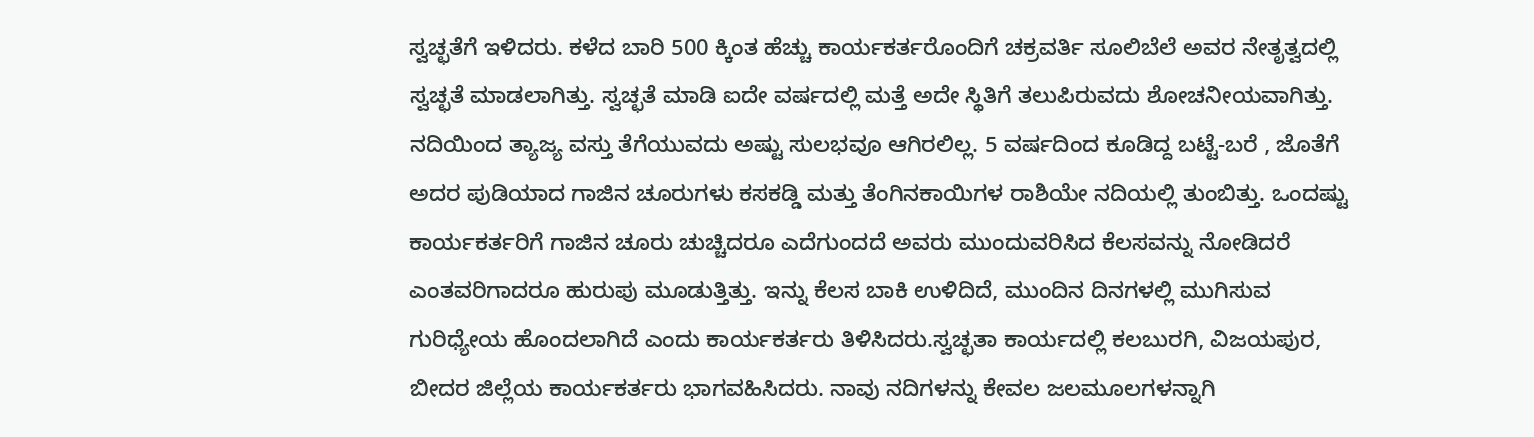ಸ್ವಚ್ಛತೆಗೆ ಇಳಿದರು. ಕಳೆದ ಬಾರಿ 500 ಕ್ಕಿಂತ ಹೆಚ್ಚು ಕಾರ್ಯಕರ್ತರೊಂದಿಗೆ ಚಕ್ರವರ್ತಿ ಸೂಲಿಬೆಲೆ ಅವರ ನೇತೃತ್ವದಲ್ಲಿ ಸ್ವಚ್ಛತೆ ಮಾಡಲಾಗಿತ್ತು. ಸ್ವಚ್ಛತೆ ಮಾಡಿ ಐದೇ ವರ್ಷದಲ್ಲಿ ಮತ್ತೆ ಅದೇ ಸ್ಥಿತಿಗೆ ತಲುಪಿರುವದು ಶೋಚನೀಯವಾಗಿತ್ತು.
ನದಿಯಿಂದ ತ್ಯಾಜ್ಯ ವಸ್ತು ತೆಗೆಯುವದು ಅಷ್ಟು ಸುಲಭವೂ ಆಗಿರಲಿಲ್ಲ. 5 ವರ್ಷದಿಂದ ಕೂಡಿದ್ದ ಬಟ್ಟೆ-ಬರೆ , ಜೊತೆಗೆ ಅದರ ಪುಡಿಯಾದ ಗಾಜಿನ ಚೂರುಗಳು ಕಸಕಡ್ಡಿ ಮತ್ತು ತೆಂಗಿನಕಾಯಿಗಳ ರಾಶಿಯೇ ನದಿಯಲ್ಲಿ ತುಂಬಿತ್ತು. ಒಂದಷ್ಟು ಕಾರ್ಯಕರ್ತರಿಗೆ ಗಾಜಿನ ಚೂರು ಚುಚ್ಚಿದರೂ ಎದೆಗುಂದದೆ ಅವರು ಮುಂದುವರಿಸಿದ ಕೆಲಸವನ್ನು ನೋಡಿದರೆ ಎಂತವರಿಗಾದರೂ ಹುರುಪು ಮೂಡುತ್ತಿತ್ತು. ಇನ್ನು ಕೆಲಸ ಬಾಕಿ ಉಳಿದಿದೆ, ಮುಂದಿನ ದಿನಗಳಲ್ಲಿ ಮುಗಿಸುವ ಗುರಿಧ್ಯೇಯ ಹೊಂದಲಾಗಿದೆ ಎಂದು ಕಾರ್ಯಕರ್ತರು ತಿಳಿಸಿದರು.ಸ್ವಚ್ಛತಾ ಕಾರ್ಯದಲ್ಲಿ ಕಲಬುರಗಿ, ವಿಜಯಪುರ, ಬೀದರ ಜಿಲ್ಲೆಯ ಕಾರ್ಯಕರ್ತರು ಭಾಗವಹಿಸಿದರು. ನಾವು ನದಿಗಳನ್ನು ಕೇವಲ ಜಲಮೂಲಗಳನ್ನಾಗಿ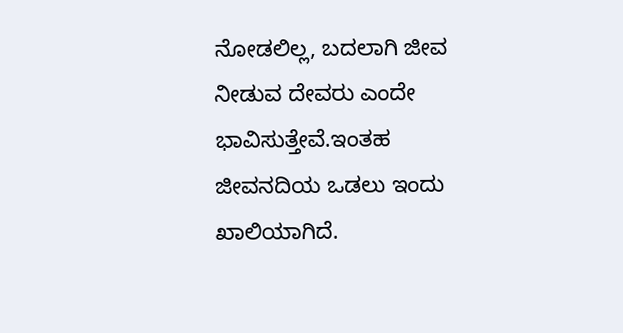ನೋಡಲಿಲ್ಲ, ಬದಲಾಗಿ ಜೀವ ನೀಡುವ ದೇವರು ಎಂದೇ ಭಾವಿಸುತ್ತೇವೆ.ಇಂತಹ ಜೀವನದಿಯ ಒಡಲು ಇಂದು ಖಾಲಿಯಾಗಿದೆ.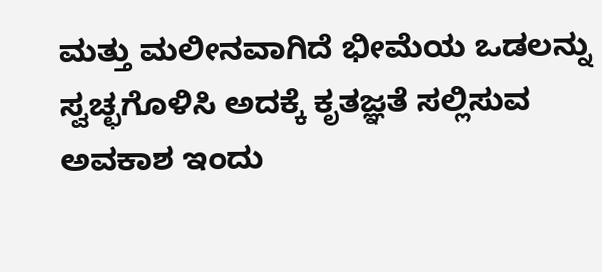ಮತ್ತು ಮಲೀನವಾಗಿದೆ ಭೀಮೆಯ ಒಡಲನ್ನು ಸ್ವಚ್ಛಗೊಳಿಸಿ ಅದಕ್ಕೆ ಕೃತಜ್ಞತೆ ಸಲ್ಲಿಸುವ ಅವಕಾಶ ಇಂದು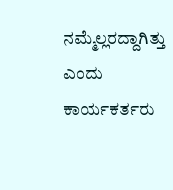ನಮ್ಮೆಲ್ಲರದ್ದಾಗಿತ್ತು ಎಂದು ಕಾರ್ಯಕರ್ತರು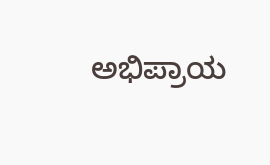ಅಭಿಪ್ರಾಯ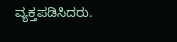ವ್ಯಕ್ತಪಡಿಸಿದರು.